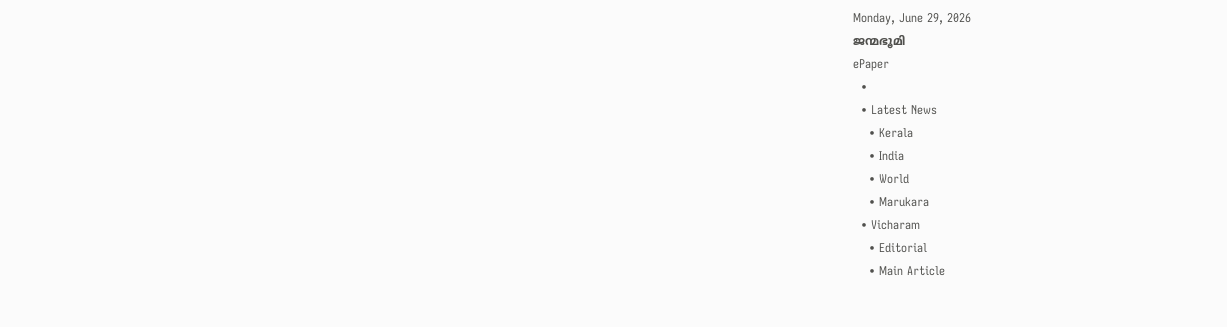Monday, June 29, 2026
ജന്മഭൂമി
ePaper
  •
  • Latest News
    • Kerala
    • India
    • World
    • Marukara
  • Vicharam
    • Editorial
    • Main Article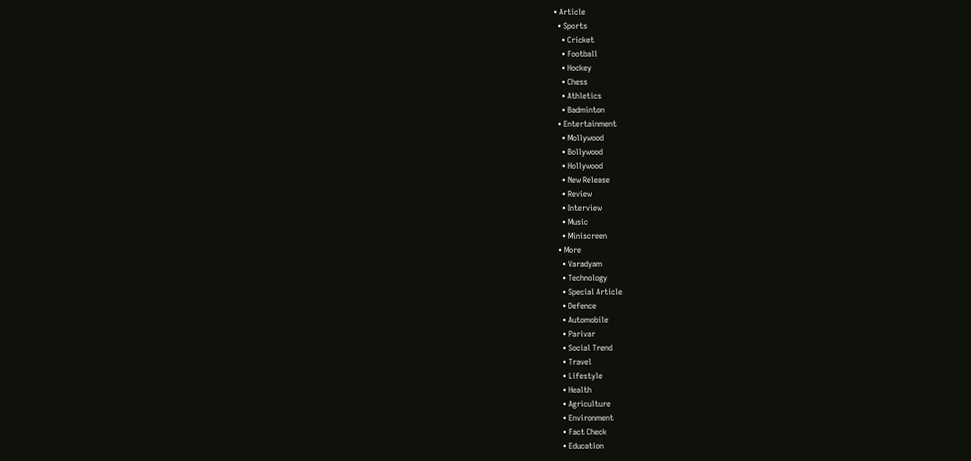• Article
  • Sports
    • Cricket
    • Football
    • Hockey
    • Chess
    • Athletics
    • Badminton
  • Entertainment
    • Mollywood
    • Bollywood
    • Hollywood
    • New Release
    • Review
    • Interview
    • Music
    • Miniscreen
  • More
    • Varadyam
    • Technology
    • Special Article
    • Defence
    • Automobile
    • Parivar
    • Social Trend
    • Travel
    • Lifestyle
    • Health
    • Agriculture
    • Environment
    • Fact Check
    • Education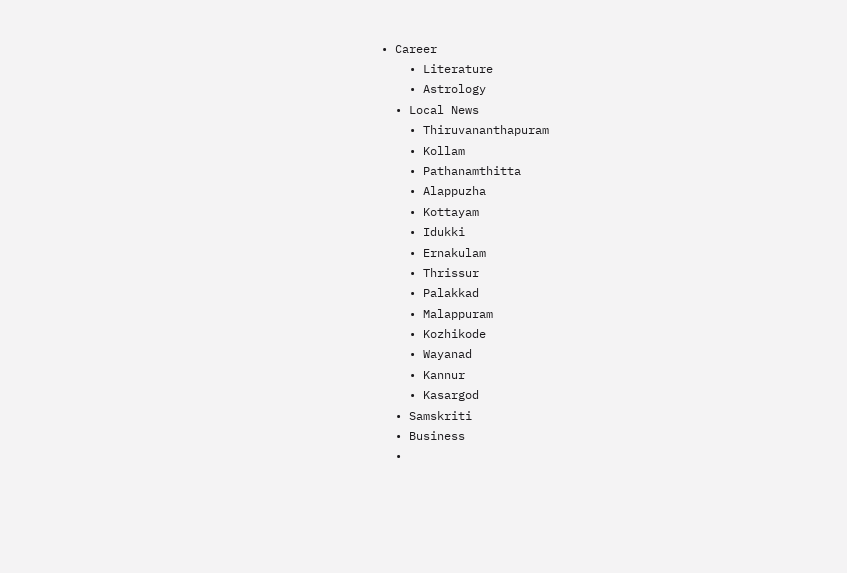• Career
    • Literature
    • Astrology
  • Local News
    • Thiruvananthapuram
    • Kollam
    • Pathanamthitta
    • Alappuzha
    • Kottayam
    • Idukki
    • Ernakulam
    • Thrissur
    • Palakkad
    • Malappuram
    • Kozhikode
    • Wayanad
    • Kannur
    • Kasargod
  • Samskriti
  • Business
  •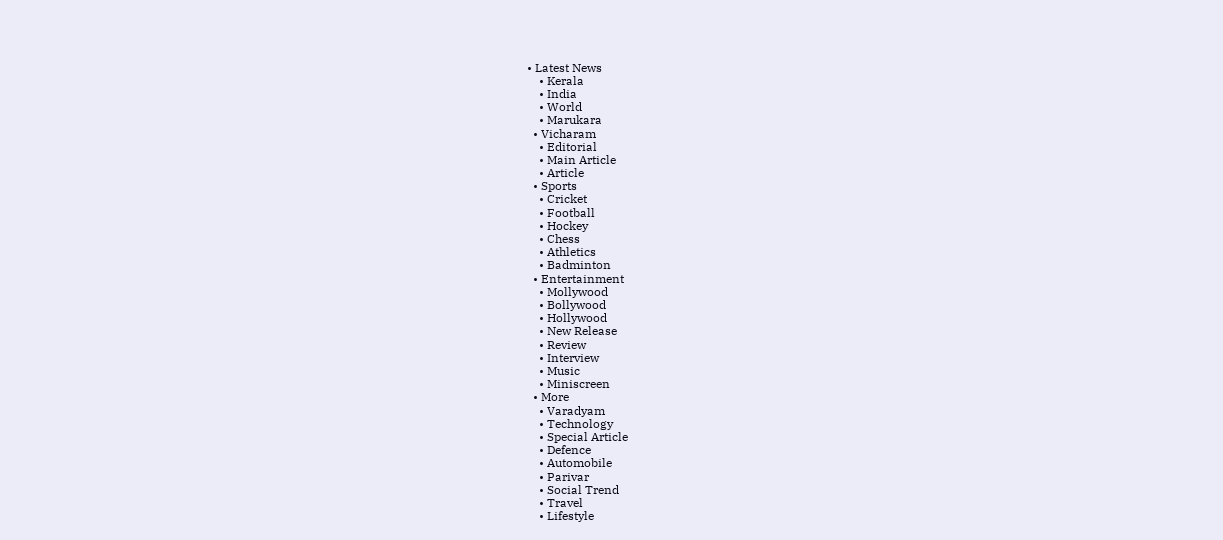• Latest News
    • Kerala
    • India
    • World
    • Marukara
  • Vicharam
    • Editorial
    • Main Article
    • Article
  • Sports
    • Cricket
    • Football
    • Hockey
    • Chess
    • Athletics
    • Badminton
  • Entertainment
    • Mollywood
    • Bollywood
    • Hollywood
    • New Release
    • Review
    • Interview
    • Music
    • Miniscreen
  • More
    • Varadyam
    • Technology
    • Special Article
    • Defence
    • Automobile
    • Parivar
    • Social Trend
    • Travel
    • Lifestyle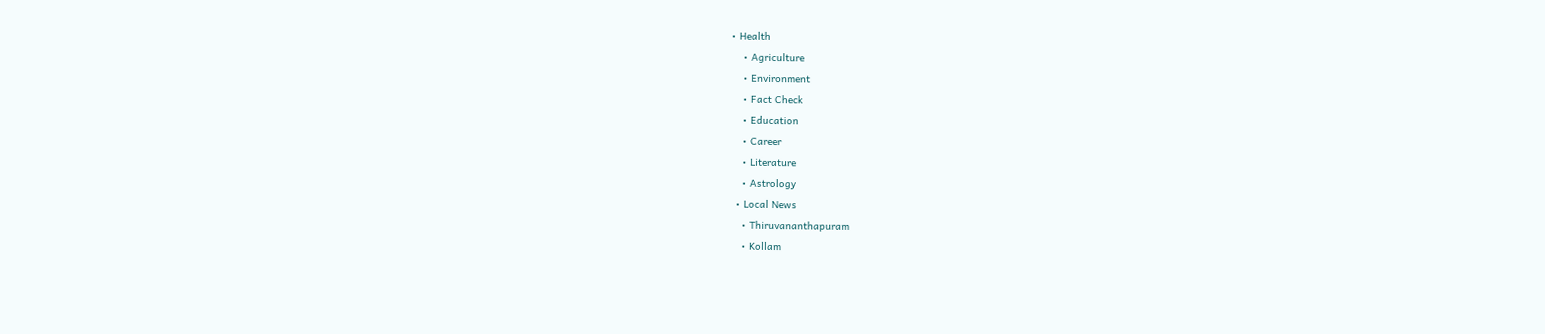• Health
    • Agriculture
    • Environment
    • Fact Check
    • Education
    • Career
    • Literature
    • Astrology
  • Local News
    • Thiruvananthapuram
    • Kollam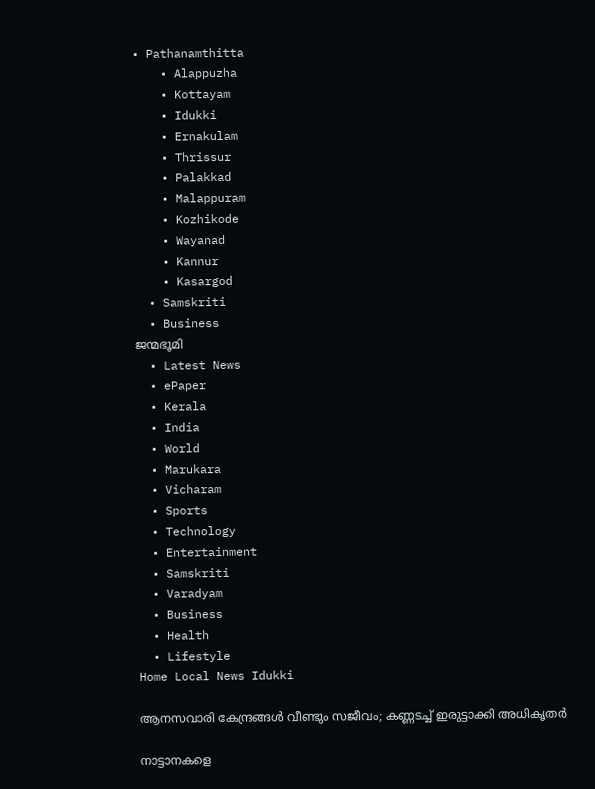• Pathanamthitta
    • Alappuzha
    • Kottayam
    • Idukki
    • Ernakulam
    • Thrissur
    • Palakkad
    • Malappuram
    • Kozhikode
    • Wayanad
    • Kannur
    • Kasargod
  • Samskriti
  • Business
ജന്മഭൂമി
  • Latest News
  • ePaper
  • Kerala
  • India
  • World
  • Marukara
  • Vicharam
  • Sports
  • Technology
  • Entertainment
  • Samskriti
  • Varadyam
  • Business
  • Health
  • Lifestyle
Home Local News Idukki

ആനസവാരി കേന്ദ്രങ്ങള്‍ വീണ്ടും സജീവം; കണ്ണടച്ച് ഇരുട്ടാക്കി അധികൃതര്‍

നാട്ടാനകളെ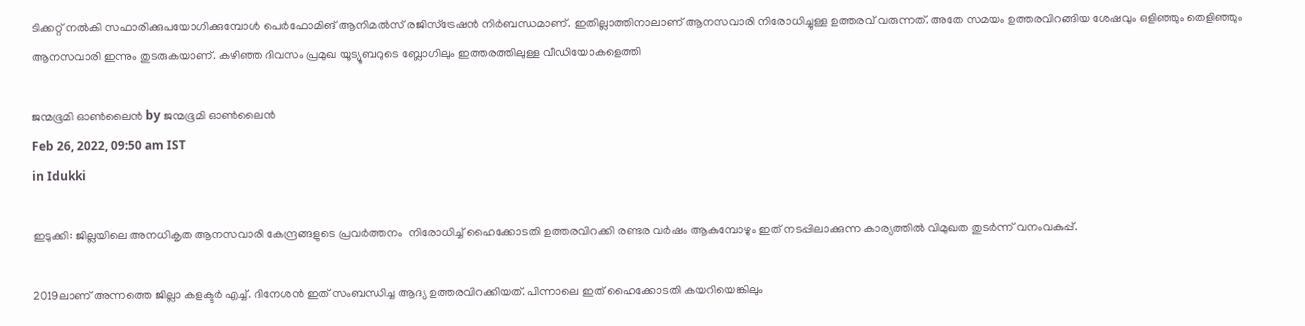ടിക്കറ്റ് നല്‍കി സഫാരിക്കുപയോഗിക്കുമ്പോള്‍ പെര്‍ഫോമിങ് ആനിമല്‍സ് രജിസ്ട്രേഷന്‍ നിര്‍ബന്ധമാണ്. ഇതില്ലാത്തിനാലാണ് ആനസവാരി നിരോധിച്ചുള്ള ഉത്തരവ് വരുന്നത്. അതേ സമയം ഉത്തരവിറങ്ങിയ ശേഷവും ഒളിഞ്ഞും തെളിഞ്ഞും ആനസവാരി ഇന്നും തുടരുകയാണ്. കഴിഞ്ഞ ദിവസം പ്രമുഖ യൂട്യൂബറുടെ ബ്ലോഗിലും ഇത്തരത്തിലുള്ള വീഡിയോകളെത്തി

ജന്മഭൂമി ഓണ്‍ലൈന്‍ by ജന്മഭൂമി ഓണ്‍ലൈന്‍
Feb 26, 2022, 09:50 am IST
in Idukki

ഇടുക്കി: ജില്ലയിലെ അനധികൃത ആനസവാരി കേന്ദ്രങ്ങളുടെ പ്രവര്‍ത്തനം  നിരോധിച്ച് ഹൈക്കോടതി ഉത്തരവിറക്കി രണ്ടര വര്‍ഷം ആകുമ്പോഴും ഇത് നടപ്പിലാക്കുന്ന കാര്യത്തില്‍ വിമുഖത തുടര്‍ന്ന് വനംവകുപ്പ്.

2019ലാണ് അന്നത്തെ ജില്ലാ കളക്ടര്‍ എച്ച്. ദിനേശന്‍ ഇത് സംബന്ധിച്ച ആദ്യ ഉത്തരവിറക്കിയത്. പിന്നാലെ ഇത് ഹൈക്കോടതി കയറിയെങ്കിലും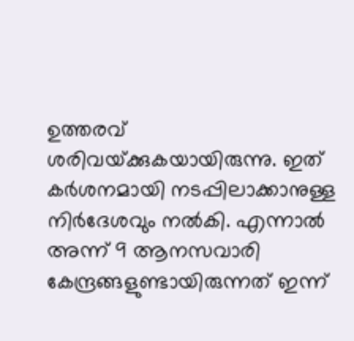ഉത്തരവ് ശരിവയ്‌ക്കുകയായിരുന്നു. ഇത് കര്‍ശനമായി നടപ്പിലാക്കാനുള്ള നിര്‍ദേശവും നല്‍കി. എന്നാല്‍ അന്ന് 9 ആനസവാരി കേന്ദ്രങ്ങളുണ്ടായിരുന്നത് ഇന്ന്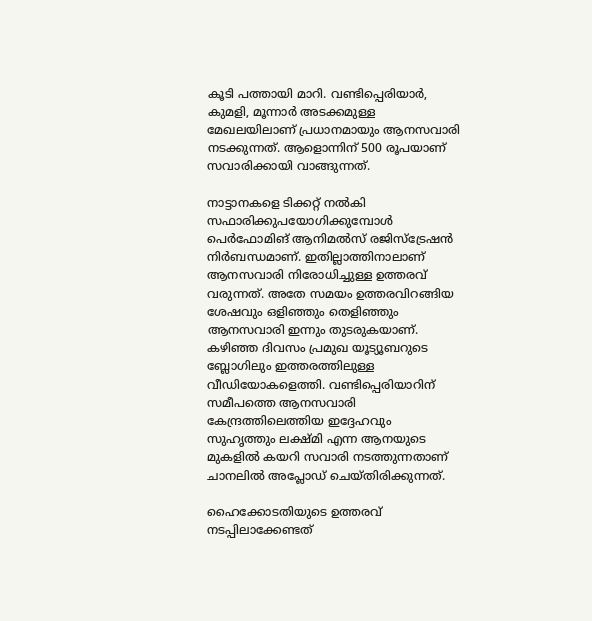കൂടി പത്തായി മാറി. വണ്ടിപ്പെരിയാര്‍, കുമളി, മൂന്നാര്‍ അടക്കമുള്ള മേഖലയിലാണ് പ്രധാനമായും ആനസവാരി നടക്കുന്നത്. ആളൊന്നിന് 500 രൂപയാണ് സവാരിക്കായി വാങ്ങുന്നത്.

നാട്ടാനകളെ ടിക്കറ്റ് നല്‍കി സഫാരിക്കുപയോഗിക്കുമ്പോള്‍ പെര്‍ഫോമിങ് ആനിമല്‍സ് രജിസ്ട്രേഷന്‍ നിര്‍ബന്ധമാണ്. ഇതില്ലാത്തിനാലാണ് ആനസവാരി നിരോധിച്ചുള്ള ഉത്തരവ് വരുന്നത്. അതേ സമയം ഉത്തരവിറങ്ങിയ ശേഷവും ഒളിഞ്ഞും തെളിഞ്ഞും ആനസവാരി ഇന്നും തുടരുകയാണ്. കഴിഞ്ഞ ദിവസം പ്രമുഖ യൂട്യൂബറുടെ ബ്ലോഗിലും ഇത്തരത്തിലുള്ള വീഡിയോകളെത്തി. വണ്ടിപ്പെരിയാറിന് സമീപത്തെ ആനസവാരി കേന്ദ്രത്തിലെത്തിയ ഇദ്ദേഹവും സുഹൃത്തും ലക്ഷ്മി എന്ന ആനയുടെ മുകളില്‍ കയറി സവാരി നടത്തുന്നതാണ് ചാനലില്‍ അപ്ലോഡ് ചെയ്തിരിക്കുന്നത്.

ഹൈക്കോടതിയുടെ ഉത്തരവ് നടപ്പിലാക്കേണ്ടത്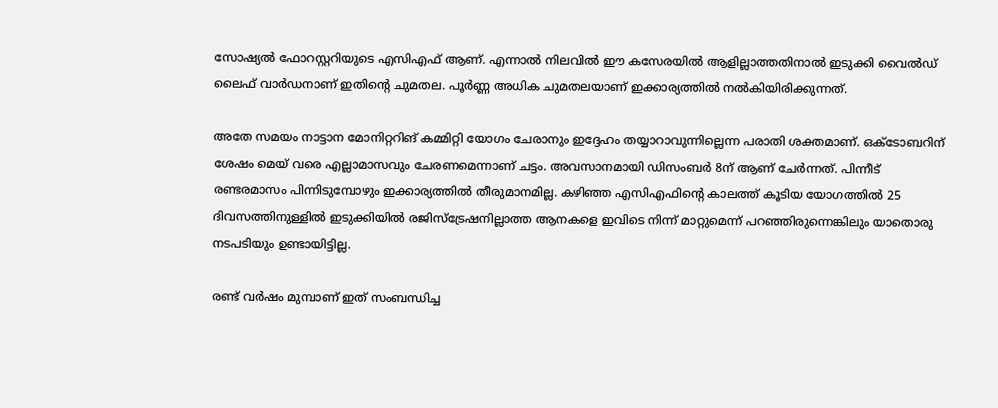സോഷ്യല്‍ ഫോറസ്റ്ററിയുടെ എസിഎഫ് ആണ്. എന്നാല്‍ നിലവില്‍ ഈ കസേരയില്‍ ആളില്ലാത്തതിനാല്‍ ഇടുക്കി വൈല്‍ഡ് ലൈഫ് വാര്‍ഡനാണ് ഇതിന്റെ ചുമതല. പൂര്‍ണ്ണ അധിക ചുമതലയാണ് ഇക്കാര്യത്തില്‍ നല്‍കിയിരിക്കുന്നത്.

അതേ സമയം നാട്ടാന മോനിറ്ററിങ് കമ്മിറ്റി യോഗം ചേരാനും ഇദ്ദേഹം തയ്യാറാവുന്നില്ലെന്ന പരാതി ശക്തമാണ്. ഒക്ടോബറിന് ശേഷം മെയ് വരെ എല്ലാമാസവും ചേരണമെന്നാണ് ചട്ടം. അവസാനമായി ഡിസംബര്‍ 8ന് ആണ് ചേര്‍ന്നത്. പിന്നീട് രണ്ടരമാസം പിന്നിടുമ്പോഴും ഇക്കാര്യത്തില്‍ തീരുമാനമില്ല. കഴിഞ്ഞ എസിഎഫിന്റെ കാലത്ത് കൂടിയ യോഗത്തില്‍ 25 ദിവസത്തിനുള്ളില്‍ ഇടുക്കിയില്‍ രജിസ്‌ട്രേഷനില്ലാത്ത ആനകളെ ഇവിടെ നിന്ന് മാറ്റുമെന്ന് പറഞ്ഞിരുന്നെങ്കിലും യാതൊരു നടപടിയും ഉണ്ടായിട്ടില്ല.

രണ്ട് വര്‍ഷം മുമ്പാണ് ഇത് സംബന്ധിച്ച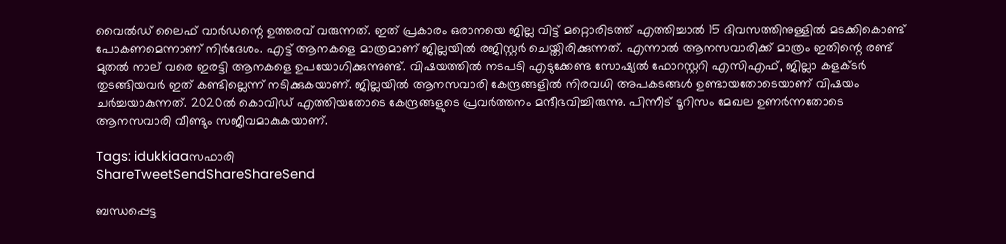വൈല്‍ഡ് ലൈഫ് വാര്‍ഡന്റെ ഉത്തരവ് വരുന്നത്. ഇത് പ്രകാരം ഒരാനയെ ജില്ല വിട്ട് മറ്റൊരിടത്ത് എത്തിച്ചാല്‍ 15 ദിവസത്തിനുള്ളില്‍ മടക്കികൊണ്ട് പോകണമെന്നാണ് നിര്‍ദേശം. എട്ട് ആനകളെ മാത്രമാണ് ജില്ലയില്‍ രജിസ്റ്റര്‍ ചെയ്തിരിക്കുന്നത്. എന്നാല്‍ ആനസവാരിക്ക് മാത്രം ഇതിന്റെ രണ്ട് മുതല്‍ നാല് വരെ ഇരട്ടി ആനകളെ ഉപയോഗിക്കുന്നുണ്ട്. വിഷയത്തില്‍ നടപടി എടുക്കേണ്ട സോഷ്യല്‍ ഫോറസ്റ്ററി എസിഎഫ്, ജില്ലാ കളക്ടര്‍ തുടങ്ങിയവര്‍ ഇത് കണ്ടില്ലെന്ന് നടിക്കുകയാണ്. ജില്ലയില്‍ ആനസവാരി കേന്ദ്രങ്ങളില്‍ നിരവധി അപകടങ്ങള്‍ ഉണ്ടായതോടെയാണ് വിഷയം ചര്‍ച്ചയാകുന്നത്. 2020ല്‍ കൊവിഡ് എത്തിയതോടെ കേന്ദ്രങ്ങളുടെ പ്രവര്‍ത്തനം മന്ദീഭവിച്ചിരുന്നു. പിന്നീട് ടൂറിസം മേഖല ഉണര്‍ന്നതോടെ ആനസവാരി വീണ്ടും സജീവമാകുകയാണ്.

Tags: idukkiaaസഫാരി
ShareTweetSendShareShareSend

ബന്ധപ്പെട്ട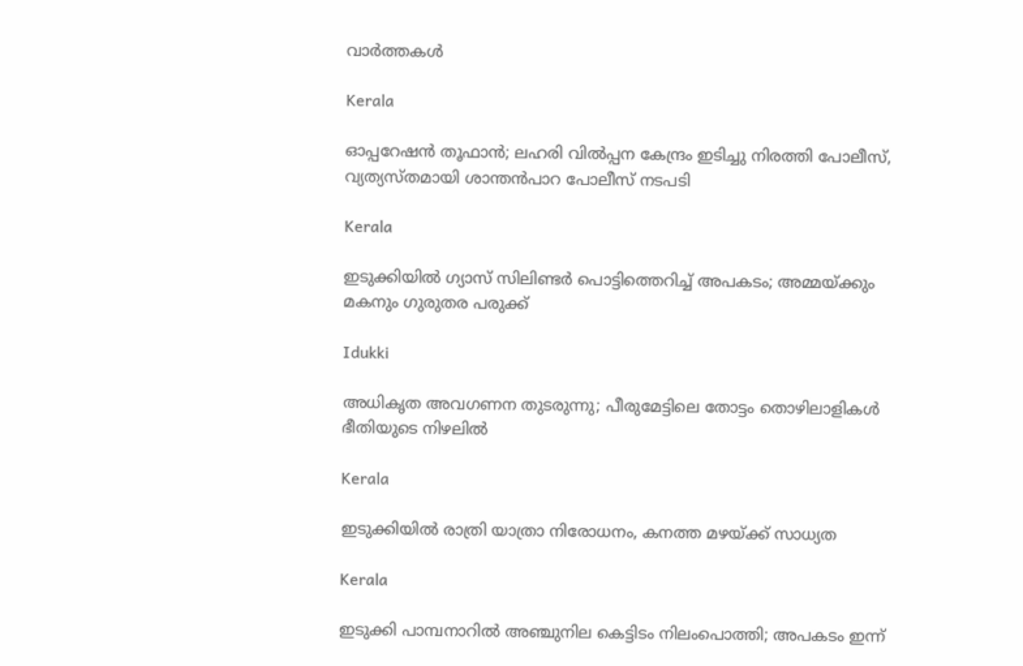വാര്‍ത്തകള്‍

Kerala

ഓപ്പറേഷന്‍ തൂഫാന്‍; ലഹരി വില്‍പ്പന കേന്ദ്രം ഇടിച്ചു നിരത്തി പോലീസ്, വ്യത്യസ്തമായി ശാന്തന്‍പാറ പോലീസ് നടപടി

Kerala

ഇടുക്കിയില്‍ ഗ്യാസ് സിലിണ്ടര്‍ പൊട്ടിത്തെറിച്ച്‌ അപകടം; അമ്മയ്‌ക്കും മകനും ഗുരുതര പരുക്ക്

Idukki

അധികൃത അവഗണന തുടരുന്നു; പീരുമേട്ടിലെ തോട്ടം തൊഴിലാളികള്‍ ഭീതിയുടെ നിഴലില്‍

Kerala

ഇടുക്കിയില്‍ രാത്രി യാത്രാ നിരോധനം, കനത്ത മഴയ്‌ക്ക് സാധ്യത

Kerala

ഇടുക്കി പാമ്പനാറിൽ അഞ്ചുനില കെട്ടിടം നിലംപൊത്തി; അപകടം ഇന്ന്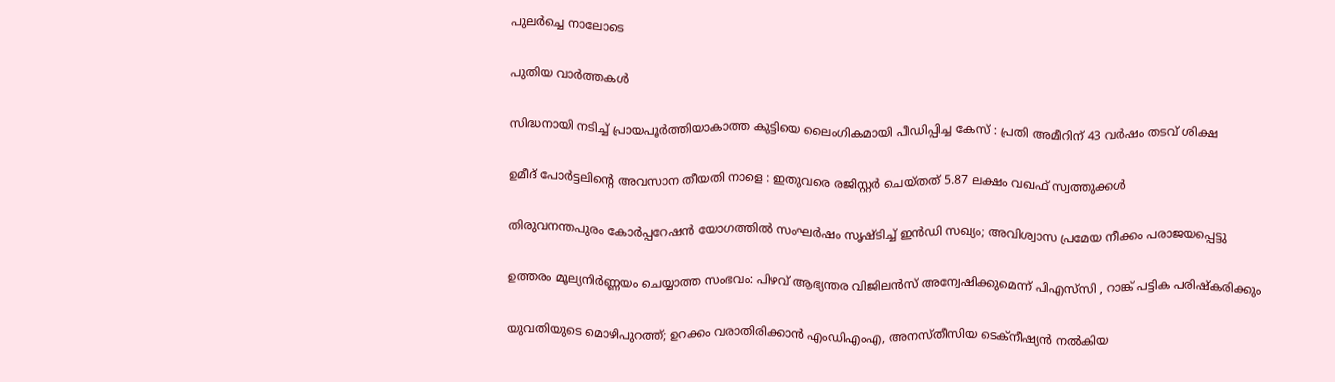പുലർച്ചെ നാലോടെ

പുതിയ വാര്‍ത്തകള്‍

സിദ്ധനായി നടിച്ച് പ്രായപൂർത്തിയാകാത്ത കുട്ടിയെ ലൈംഗികമായി പീഡിപ്പിച്ച കേസ് : പ്രതി അമീറിന് 43 വർഷം തടവ് ശിക്ഷ

ഉമീദ് പോർട്ടലിന്റെ അവസാന തീയതി നാളെ : ഇതുവരെ രജിസ്റ്റർ ചെയ്തത് 5.87 ലക്ഷം വഖഫ് സ്വത്തുക്കൾ

തിരുവനന്തപുരം കോർപ്പറേഷൻ യോഗത്തിൽ സംഘർഷം സൃഷ്ടിച്ച് ഇൻഡി സഖ്യം; അവിശ്വാസ പ്രമേയ നീക്കം പരാജയപ്പെട്ടു

ഉത്തരം മൂല്യനിർണ്ണയം ചെയ്യാത്ത സംഭവം: പിഴവ് ആഭ്യന്തര വിജിലൻസ് അന്വേഷിക്കുമെന്ന് പിഎസ്‌സി , റാങ്ക് പട്ടിക പരിഷ്‌കരിക്കും

യുവതിയുടെ മൊഴിപുറത്ത്; ഉറക്കം വരാതിരിക്കാന്‍ എംഡിഎംഎ, അനസ്തീസിയ ടെക്നീഷ്യന്‍ നൽകിയ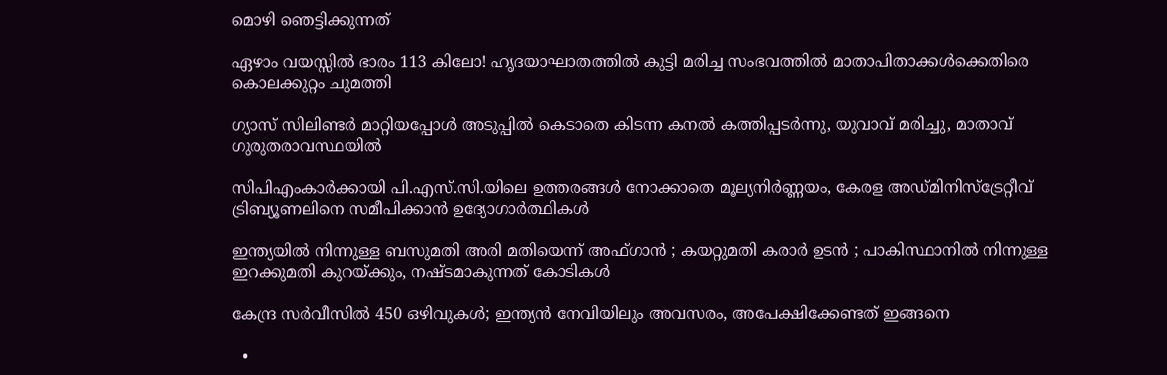മൊഴി ഞെട്ടിക്കുന്നത്

ഏഴാം വയസ്സിൽ ഭാരം 113 കിലോ! ഹൃദയാഘാതത്തിൽ കുട്ടി മരിച്ച സംഭവത്തിൽ മാതാപിതാക്കൾക്കെതിരെ കൊലക്കുറ്റം ചുമത്തി

ഗ്യാസ് സിലിണ്ടർ മാറ്റിയപ്പോൾ അടുപ്പിൽ കെടാതെ കിടന്ന കനൽ കത്തിപ്പടർന്നു, യുവാവ് മരിച്ചു, മാതാവ് ഗുരുതരാവസ്ഥയിൽ

സിപിഎംകാർക്കായി പി.എസ്.സി.യിലെ ഉത്തരങ്ങൾ നോക്കാതെ മൂല്യനിര്‍ണ്ണയം, കേരള അഡ്മിനിസ്ട്രേറ്റീവ് ട്രിബ്യൂണലിനെ സമീപിക്കാൻ ഉദ്യോഗാർത്ഥികൾ

ഇന്ത്യയിൽ നിന്നുള്ള ബസുമതി അരി മതിയെന്ന് അഫ്ഗാൻ ; കയറ്റുമതി കരാർ ഉടൻ ; പാകിസ്ഥാനിൽ നിന്നുള്ള ഇറക്കുമതി കുറയ്‌ക്കും, നഷ്ടമാകുന്നത് കോടികൾ

കേന്ദ്ര സർവീസിൽ 450 ഒഴിവുകൾ; ഇന്ത്യൻ നേവിയിലും അവസരം, അപേക്ഷിക്കേണ്ടത് ഇങ്ങനെ

  •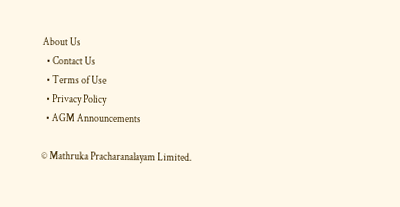About Us
  • Contact Us
  • Terms of Use
  • Privacy Policy
  • AGM Announcements

© Mathruka Pracharanalayam Limited.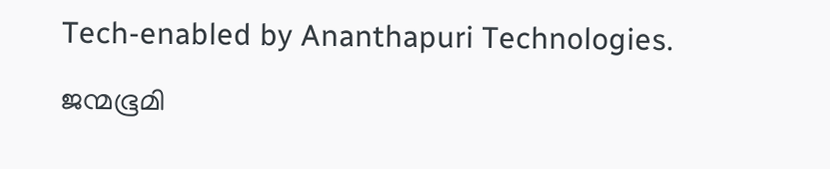Tech-enabled by Ananthapuri Technologies.

ജന്മഭൂമി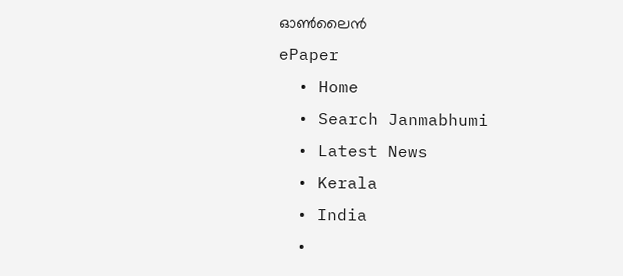ഓണ്‍ലൈന്‍
ePaper
  • Home
  • Search Janmabhumi
  • Latest News
  • Kerala
  • India
  •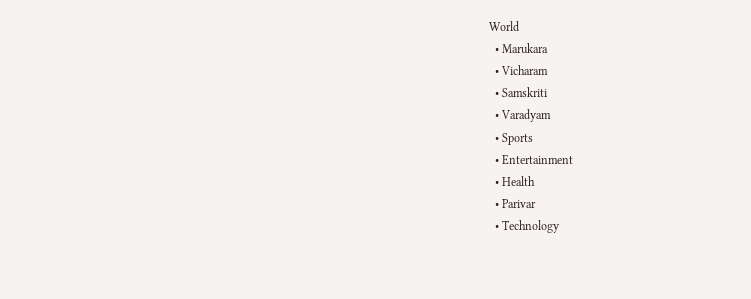World
  • Marukara
  • Vicharam
  • Samskriti
  • Varadyam
  • Sports
  • Entertainment
  • Health
  • Parivar
  • Technology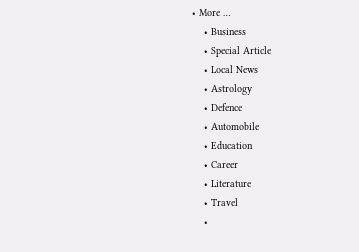• More …
    • Business
    • Special Article
    • Local News
    • Astrology
    • Defence
    • Automobile
    • Education
    • Career
    • Literature
    • Travel
    •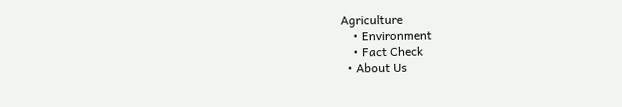Agriculture
    • Environment
    • Fact Check
  • About Us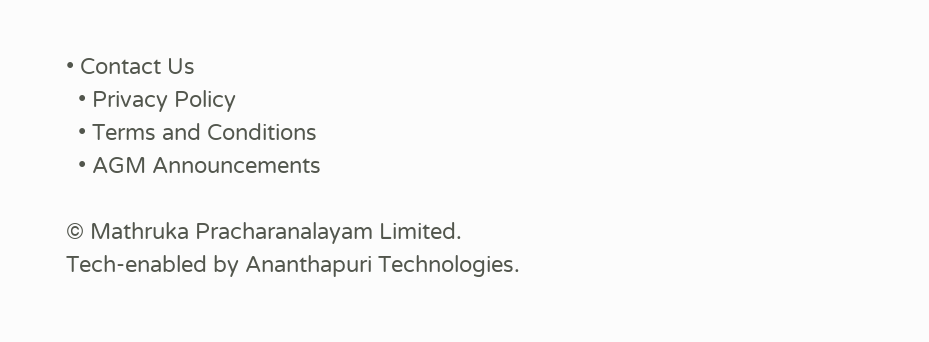• Contact Us
  • Privacy Policy
  • Terms and Conditions
  • AGM Announcements

© Mathruka Pracharanalayam Limited.
Tech-enabled by Ananthapuri Technologies.